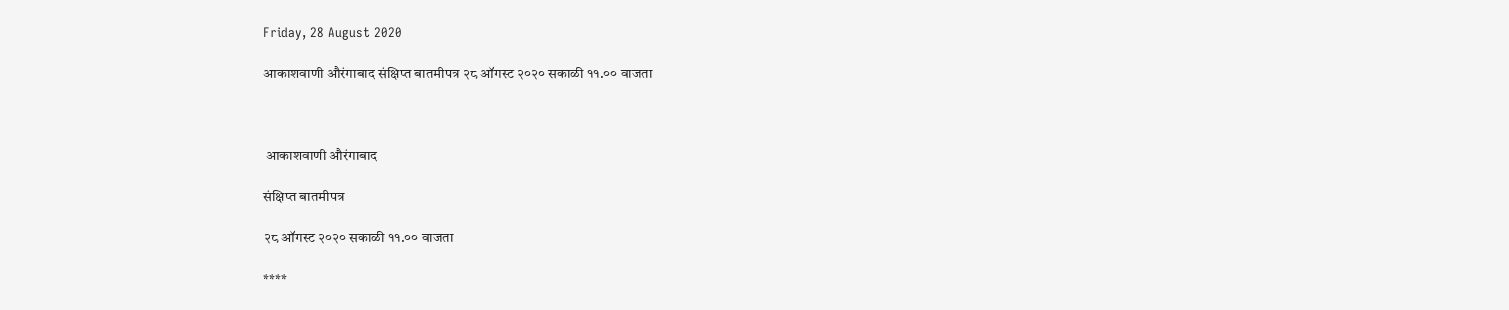Friday, 28 August 2020

आकाशवाणी औरंगाबाद संक्षिप्त बातमीपत्र २८ ऑगस्ट २०२० सकाळी ११.०० वाजता



 आकाशवाणी औरंगाबाद

संक्षिप्त बातमीपत्र

२८ ऑगस्ट २०२० सकाळी ११.०० वाजता

****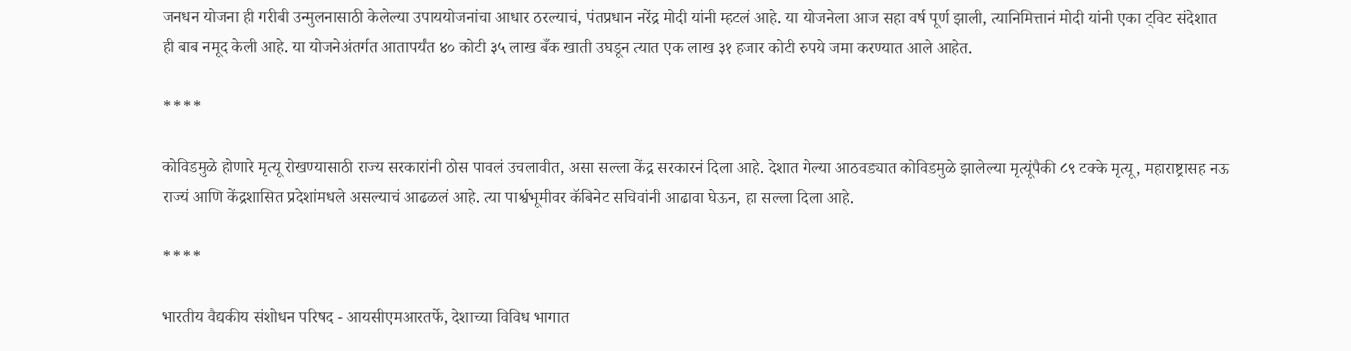जनधन योजना ही गरीबी उन्मुलनासाठी केलेल्या उपाययोजनांचा आधार ठरल्याचं, पंतप्रधान नरेंद्र मोदी यांनी म्हटलं आहे. या योजनेला आज सहा वर्ष पूर्ण झाली, त्यानिमित्तानं मोदी यांनी एका ट्विट संदेशात ही बाब नमूद केली आहे. या योजनेअंतर्गत आतापर्यंत ४० कोटी ३५ लाख बँक खाती उघडून त्यात एक लाख ३१ हजार कोटी रुपये जमा करण्यात आले आहेत.

****

कोविडमुळे होणारे मृत्यू रोखण्यासाठी राज्य सरकारांनी ठोस पावलं उचलावीत, असा सल्ला केंद्र सरकारनं दिला आहे. देशात गेल्या आठवड्यात कोविडमुळे झालेल्या मृत्यूंपैकी ८९ टक्के मृत्यू, महाराष्ट्रासह नऊ राज्यं आणि केंद्रशासित प्रदेशांमधले असल्याचं आढळलं आहे. त्या पार्श्वभूमीवर कॅबिनेट सचिवांनी आढावा घेऊन, हा सल्ला दिला आहे.

****

भारतीय वैद्यकीय संशोधन परिषद - आयसीएमआरतर्फे, देशाच्या विविध भागात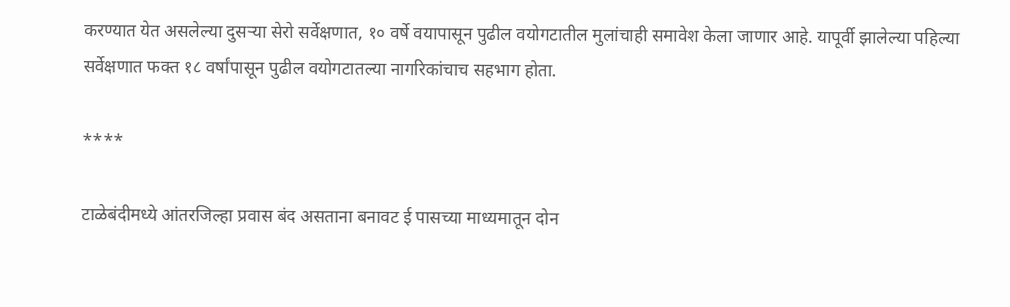करण्यात येत असलेल्या दुसऱ्या सेरो सर्वेक्षणात, १० वर्षे वयापासून पुढील वयोगटातील मुलांचाही समावेश केला जाणार आहे. यापूर्वी झालेल्या पहिल्या सर्वेक्षणात फक्त १८ वर्षांपासून पुढील वयोगटातल्या नागरिकांचाच सहभाग होता.

****

टाळेबंदीमध्ये आंतरजिल्हा प्रवास बंद असताना बनावट ई पासच्या माध्यमातून दोन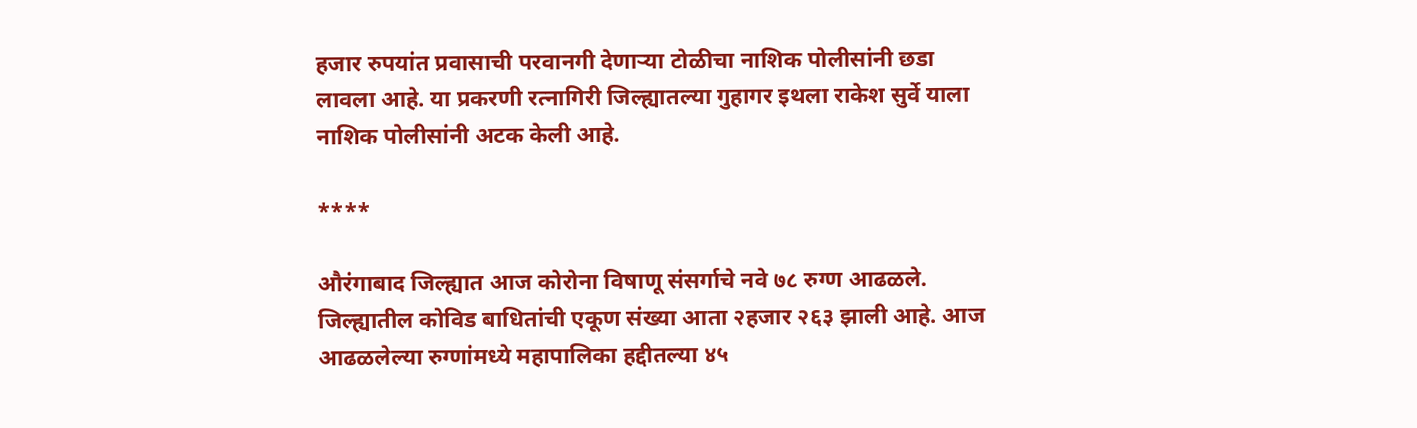हजार रुपयांत प्रवासाची परवानगी देणाऱ्या टोळीचा नाशिक पोलीसांनी छडा लावला आहे. या प्रकरणी रत्नागिरी जिल्ह्यातल्या गुहागर इथला राकेश सुर्वे याला नाशिक पोलीसांनी अटक केली आहे.

****

औरंगाबाद जिल्ह्यात आज कोरोना विषाणू संसर्गाचे नवे ७८ रुग्ण आढळले. जिल्ह्यातील कोविड बाधितांची एकूण संख्या आता २हजार २६३ झाली आहे. आज आढळलेल्या रुग्णांमध्ये महापालिका हद्दीतल्या ४५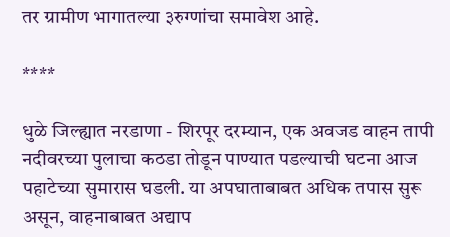तर ग्रामीण भागातल्या ३रुग्णांचा समावेश आहे.

****

धुळे जिल्ह्यात नरडाणा - शिरपूर दरम्यान, एक अवजड वाहन तापी नदीवरच्या पुलाचा कठडा तोडून पाण्यात पडल्याची घटना आज पहाटेच्या सुमारास घडली. या अपघाताबाबत अधिक तपास सुरू असून, वाहनाबाबत अद्याप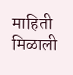माहिती मिळाली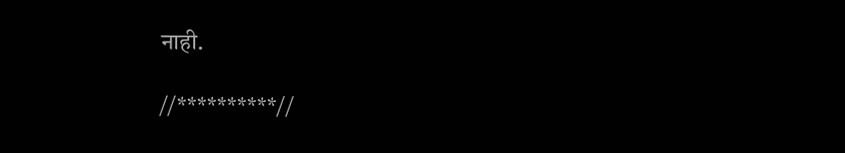नाही.

//**********//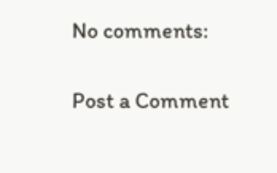No comments:

Post a Comment